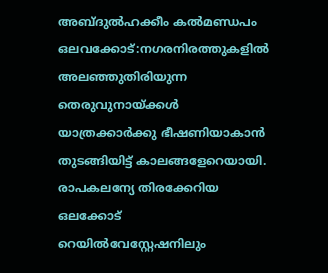അബ്ദുൽഹക്കീം കൽമണ്ഡപം
ഒലവക്കോട്:നഗരനിരത്തുകളിൽ അലഞ്ഞുതിരിയുന്ന തെരുവുനായ്ക്കൾ യാത്രക്കാർക്കു ഭീഷണിയാകാൻ തുടങ്ങിയിട്ട് കാലങ്ങളേറെയായി. രാപകലന്യേ തിരക്കേറിയ ഒലക്കോട് റെയിൽവേസ്റ്റേഷനിലും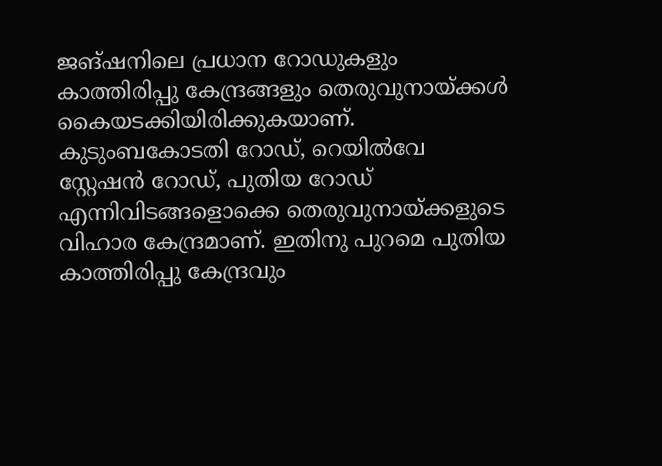ജങ്ഷനിലെ പ്രധാന റോഡുകളും കാത്തിരിപ്പു കേന്ദ്രങ്ങളും തെരുവുനായ്ക്കൾ കൈയടക്കിയിരിക്കുകയാണ്.
കുടുംബകോടതി റോഡ്, റെയിൽവേ സ്റ്റേഷൻ റോഡ്, പുതിയ റോഡ് എന്നിവിടങ്ങളൊക്കെ തെരുവുനായ്ക്കളുടെ വിഹാര കേന്ദ്രമാണ്. ഇതിനു പുറമെ പുതിയ കാത്തിരിപ്പു കേന്ദ്രവും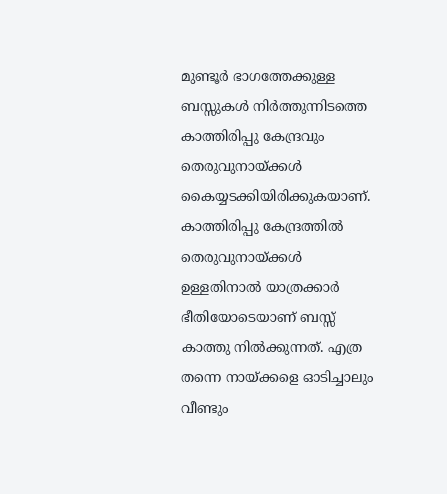മുണ്ടൂർ ഭാഗത്തേക്കുള്ള ബസ്സുകൾ നിർത്തുന്നിടത്തെ കാത്തിരിപ്പു കേന്ദ്രവും തെരുവുനായ്ക്കൾ കൈയ്യടക്കിയിരിക്കുകയാണ്. കാത്തിരിപ്പു കേന്ദ്രത്തിൽ തെരുവുനായ്ക്കൾ
ഉള്ളതിനാൽ യാത്രക്കാർ ഭീതിയോടെയാണ് ബസ്സ് കാത്തു നിൽക്കുന്നത്. എത്ര തന്നെ നായ്ക്കളെ ഓടിച്ചാലും വീണ്ടും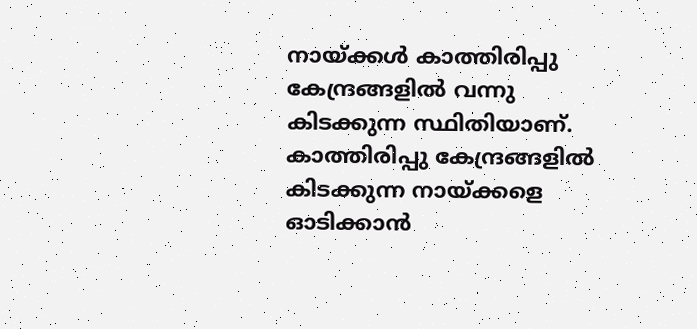നായ്ക്കൾ കാത്തിരിപ്പു കേന്ദ്രങ്ങളിൽ വന്നു കിടക്കുന്ന സ്ഥിതിയാണ്. കാത്തിരിപ്പു കേന്ദ്രങ്ങളിൽ കിടക്കുന്ന നായ്ക്കളെ ഓടിക്കാൻ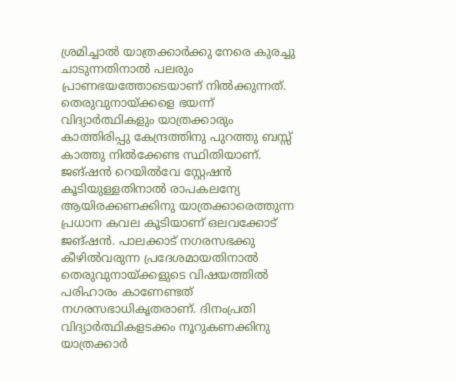ശ്രമിച്ചാൽ യാത്രക്കാർക്കു നേരെ കുരച്ചു ചാടുന്നതിനാൽ പലരും പ്രാണഭയത്തോടെയാണ് നിൽക്കുന്നത്. തെരുവുനായ്ക്കളെ ഭയന്ന് വിദ്യാർത്ഥികളും യാത്രക്കാരും കാത്തിരിപ്പു കേന്ദ്രത്തിനു പുറത്തു ബസ്സ് കാത്തു നിൽക്കേണ്ട സ്ഥിതിയാണ്. ജങ്ഷൻ റെയിൽവേ സ്റ്റേഷൻ കൂടിയുള്ളതിനാൽ രാപകലന്യേ ആയിരക്കണക്കിനു യാത്രക്കാരെത്തുന്ന പ്രധാന കവല കൂടിയാണ് ഒലവക്കോട് ജങ്ഷൻ. പാലക്കാട് നഗരസഭക്കു കീഴിൽവരുന്ന പ്രദേശമായതിനാൽ തെരുവുനായ്ക്കളുടെ വിഷയത്തിൽ പരിഹാരം കാണേണ്ടത് നഗരസഭാധികൃതരാണ്. ദിനംപ്രതി വിദ്യാർത്ഥികളടക്കം നൂറുകണക്കിനു യാത്രക്കാർ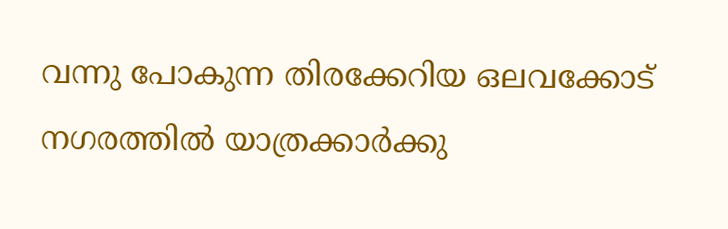വന്നു പോകുന്ന തിരക്കേറിയ ഒലവക്കോട് നഗരത്തിൽ യാത്രക്കാർക്കു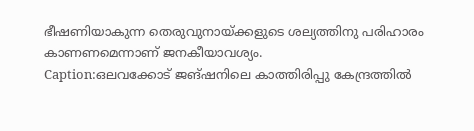ഭീഷണിയാകുന്ന തെരുവുനായ്ക്കളുടെ ശല്യത്തിനു പരിഹാരം കാണണമെന്നാണ് ജനകീയാവശ്യം.
Caption:ഒലവക്കോട് ജങ്ഷനിലെ കാത്തിരിപ്പു കേന്ദ്രത്തിൽ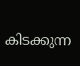കിടക്കുന്ന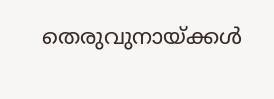തെരുവുനായ്ക്കൾ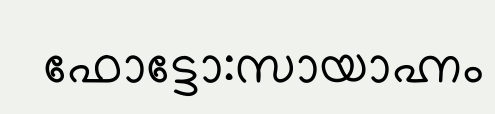ഫോട്ടോ:സായാഹ്നം